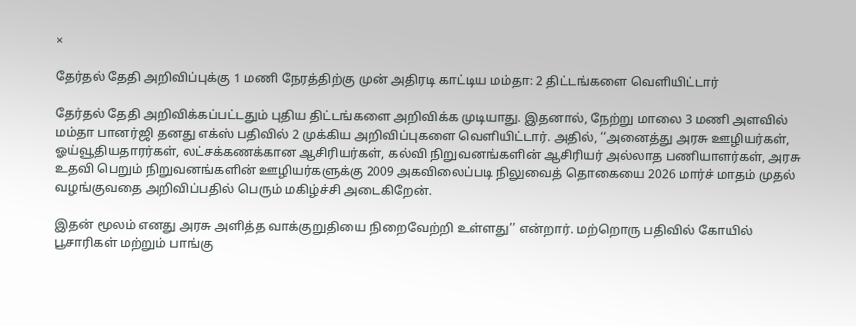×

தேர்தல் தேதி அறிவிப்புக்கு 1 மணி நேரத்திற்கு முன் அதிரடி காட்டிய மம்தா: 2 திட்டங்களை வெளியிட்டார்

தேர்தல் தேதி அறிவிக்கப்பட்டதும் புதிய திட்டங்களை அறிவிக்க முடியாது. இதனால், நேற்று மாலை 3 மணி அளவில் மம்தா பானர்ஜி தனது எக்ஸ் பதிவில் 2 முக்கிய அறிவிப்புகளை வெளியிட்டார். அதில், ‘‘அனைத்து அரசு ஊழியர்கள், ஓய்வூதியதாரர்கள், லட்சக்கணக்கான ஆசிரியர்கள், கல்வி நிறுவனங்களின் ஆசிரியர் அல்லாத பணியாளர்கள், அரசு உதவி பெறும் நிறுவனங்களின் ஊழியர்களுக்கு 2009 அகவிலைப்படி நிலுவைத் தொகையை 2026 மார்ச் மாதம் முதல் வழங்குவதை அறிவிப்பதில் பெரும் மகிழ்ச்சி அடைகிறேன்.

இதன் மூலம் எனது அரசு அளித்த வாக்குறுதியை நிறைவேற்றி உள்ளது’’ என்றார். மற்றொரு பதிவில் கோயில் பூசாரிகள் மற்றும் பாங்கு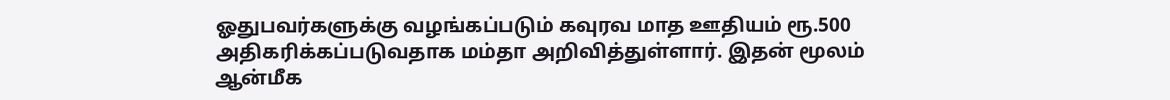ஓதுபவர்களுக்கு வழங்கப்படும் கவுரவ மாத ஊதியம் ரூ.500 அதிகரிக்கப்படுவதாக மம்தா அறிவித்துள்ளார். இதன் மூலம் ஆன்மீக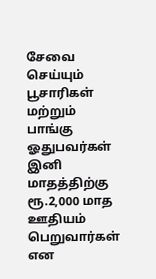சேவை செய்யும் பூசாரிகள் மற்றும் பாங்கு ஓதுபவர்கள் இனி மாதத்திற்கு ரூ.2,000 மாத ஊதியம் பெறுவார்கள் என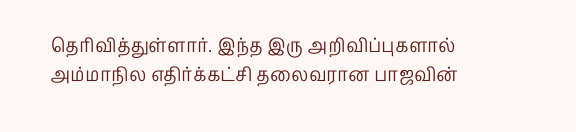தெரிவித்துள்ளார். இந்த இரு அறிவிப்புகளால் அம்மாநில எதிர்க்கட்சி தலைவரான பாஜவின்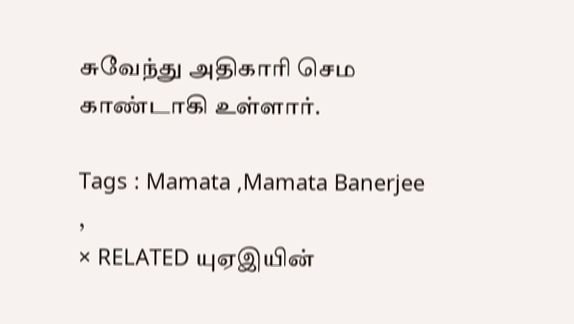சுவேந்து அதிகாரி செம காண்டாகி உள்ளார்.

Tags : Mamata ,Mamata Banerjee ,
× RELATED யுஏஇயின்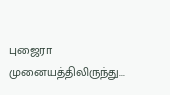புஜைரா முனையத்திலிருந்து...